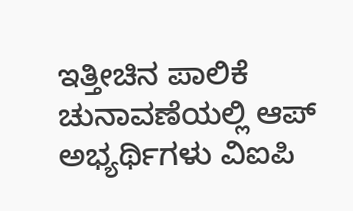ಇತ್ತೀಚಿನ ಪಾಲಿಕೆ ಚುನಾವಣೆಯಲ್ಲಿ ಆಪ್ ಅಭ್ಯರ್ಥಿಗಳು ವಿಐಪಿ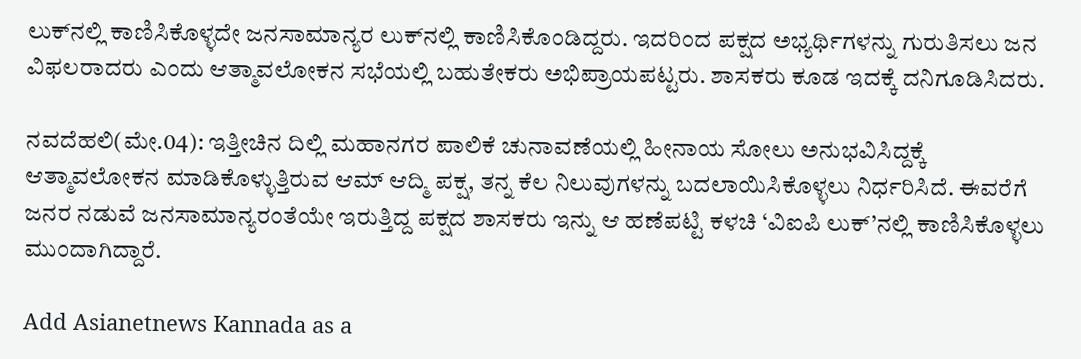ಲುಕ್‌ನಲ್ಲಿ ಕಾಣಿಸಿಕೊಳ್ಳದೇ ಜನಸಾಮಾನ್ಯರ ಲುಕ್‌ನಲ್ಲಿ ಕಾಣಿಸಿಕೊಂಡಿದ್ದರು. ಇದರಿಂದ ಪಕ್ಷದ ಅಭ್ಯರ್ಥಿಗಳನ್ನು ಗುರುತಿಸಲು ಜನ ವಿಫಲರಾದರು ಎಂದು ಆತ್ಮಾವಲೋಕನ ಸಭೆಯಲ್ಲಿ ಬಹುತೇಕರು ಅಭಿಪ್ರಾಯಪಟ್ಟರು. ಶಾಸಕರು ಕೂಡ ಇದಕ್ಕೆ ದನಿಗೂಡಿಸಿದರು.

ನವದೆಹಲಿ(ಮೇ.04): ಇತ್ತೀಚಿನ ದಿಲ್ಲಿ ಮಹಾನಗರ ಪಾಲಿಕೆ ಚುನಾವಣೆಯಲ್ಲಿ ಹೀನಾಯ ಸೋಲು ಅನುಭವಿಸಿದ್ದಕ್ಕೆ ಆತ್ಮಾವಲೋಕನ ಮಾಡಿಕೊಳ್ಳುತ್ತಿರುವ ಆಮ್ ಆದ್ಮಿ ಪಕ್ಷ, ತನ್ನ ಕೆಲ ನಿಲುವುಗಳನ್ನು ಬದಲಾಯಿಸಿಕೊಳ್ಳಲು ನಿರ್ಧರಿಸಿದೆ. ಈವರೆಗೆ ಜನರ ನಡುವೆ ಜನಸಾಮಾನ್ಯರಂತೆಯೇ ಇರುತ್ತಿದ್ದ ಪಕ್ಷದ ಶಾಸಕರು ಇನ್ನು ಆ ಹಣೆಪಟ್ಟಿ ಕಳಚಿ ‘ವಿಐಪಿ ಲುಕ್’ನಲ್ಲಿ ಕಾಣಿಸಿಕೊಳ್ಳಲು ಮುಂದಾಗಿದ್ದಾರೆ.

Add Asianetnews Kannada as a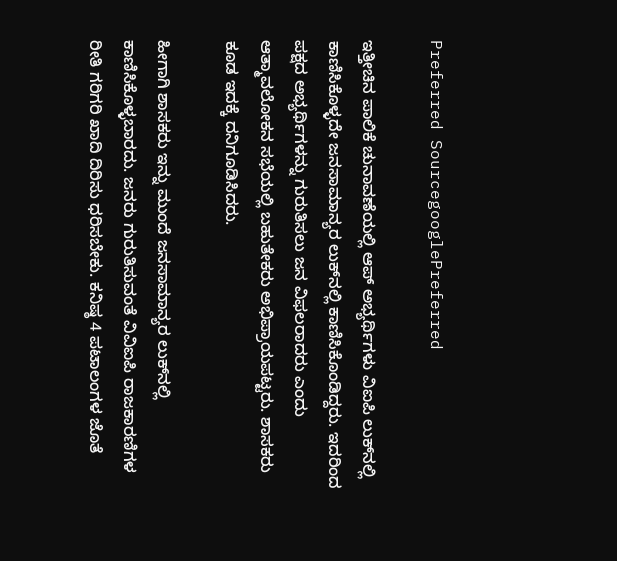Preferred SourcegooglePreferred

ಇತ್ತೀಚಿನ ಪಾಲಿಕೆ ಚುನಾವಣೆಯಲ್ಲಿ ಆಪ್ ಅಭ್ಯರ್ಥಿಗಳು ವಿಐಪಿ ಲುಕ್‌ನಲ್ಲಿ ಕಾಣಿಸಿಕೊಳ್ಳದೇ ಜನಸಾಮಾನ್ಯರ ಲುಕ್‌ನಲ್ಲಿ ಕಾಣಿಸಿಕೊಂಡಿದ್ದರು. ಇದರಿಂದ ಪಕ್ಷದ ಅಭ್ಯರ್ಥಿಗಳನ್ನು ಗುರುತಿಸಲು ಜನ ವಿಫಲರಾದರು ಎಂದು ಆತ್ಮಾವಲೋಕನ ಸಭೆಯಲ್ಲಿ ಬಹುತೇಕರು ಅಭಿಪ್ರಾಯಪಟ್ಟರು. ಶಾಸಕರು ಕೂಡ ಇದಕ್ಕೆ ದನಿಗೂಡಿಸಿದರು.

ಹೀಗಾಗಿ ಶಾಸಕರು ಇನ್ನು ಮುಂದೆ ಜನಸಾಮಾನ್ಯರ ಲುಕ್‌ನಲ್ಲಿ ಕಾಣಿಸಿಕೊಳ್ಳಬಾರದು. ಜನರು ಗುರುತಿಸುವಂತೆ ವಿವಿಐಪಿ ರಾಜಕಾರಣಿಗಳ ರೀತಿ ಗರಿಗರಿ ಖಾದಿ ದಿರಿಸು ಧರಿಸಬೇಕು. ಕನಿಷ್ಠ 4 ಪಟಾಲಂಗಳ ಜೊತೆ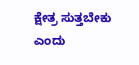ಕ್ಷೇತ್ರ ಸುತ್ತಬೇಕು ಎಂದು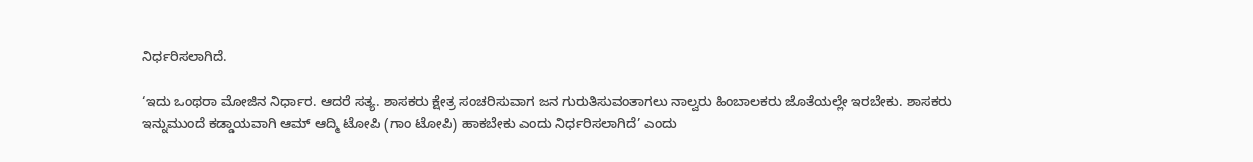ನಿರ್ಧರಿಸಲಾಗಿದೆ.

‘ಇದು ಒಂಥರಾ ಮೋಜಿನ ನಿರ್ಧಾರ. ಆದರೆ ಸತ್ಯ. ಶಾಸಕರು ಕ್ಷೇತ್ರ ಸಂಚರಿಸುವಾಗ ಜನ ಗುರುತಿಸುವಂತಾಗಲು ನಾಲ್ವರು ಹಿಂಬಾಲಕರು ಜೊತೆಯಲ್ಲೇ ಇರಬೇಕು. ಶಾಸಕರು ಇನ್ನುಮುಂದೆ ಕಡ್ಡಾಯವಾಗಿ ಆಮ್ ಆದ್ಮಿ ಟೋಪಿ (ಗಾಂ ಟೋಪಿ) ಹಾಕಬೇಕು ಎಂದು ನಿರ್ಧರಿಸಲಾಗಿದೆ’ ಎಂದು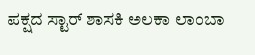ಪಕ್ಷದ ಸ್ಟಾರ್ ಶಾಸಕಿ ಅಲಕಾ ಲಾಂಬಾ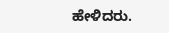ಹೇಳಿದರು.